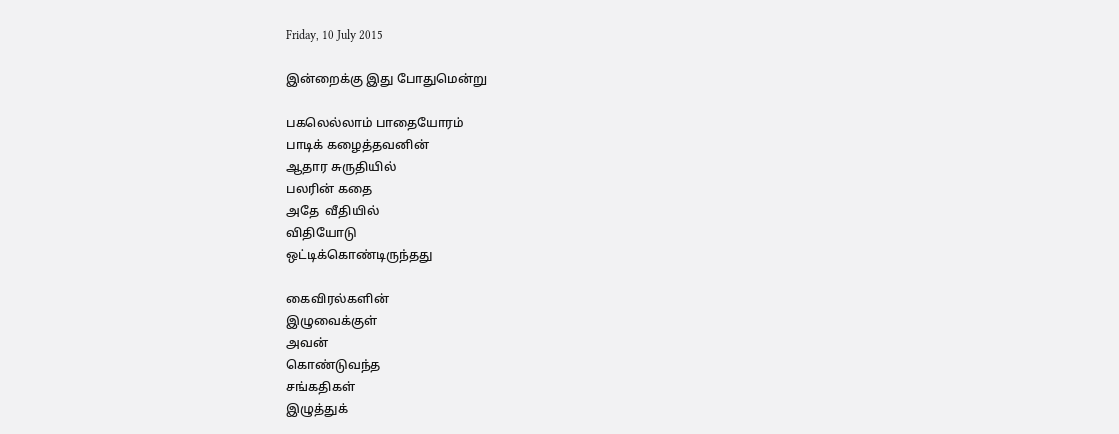Friday, 10 July 2015

இன்றைக்கு இது போதுமென்று

பகலெல்லாம் பாதையோரம்
பாடிக் கழைத்தவனின்
ஆதார சுருதியில்
பலரின் கதை
அதே  வீதியில்
விதியோடு
ஒட்டிக்கொண்டிருந்தது

கைவிரல்களின்
இழுவைக்குள்
அவன்
கொண்டுவந்த
சங்கதிகள்
இழுத்துக்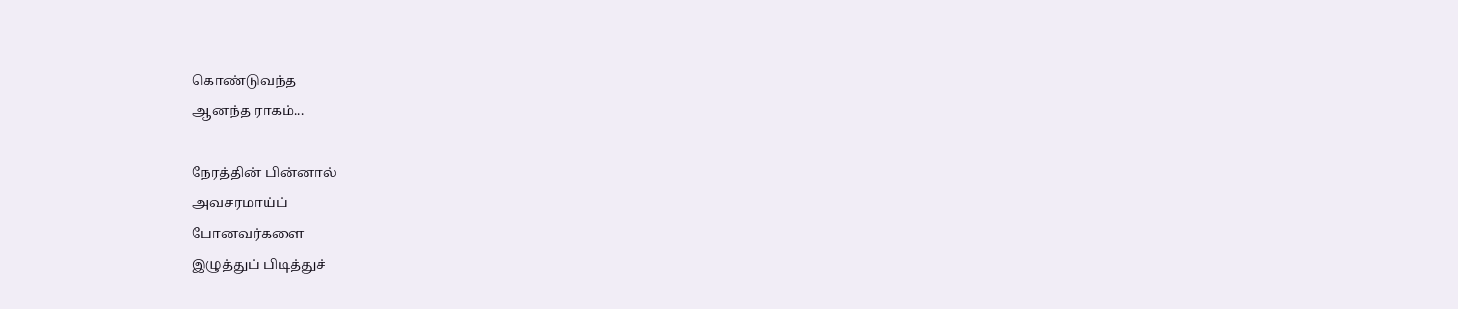கொண்டுவந்த
ஆனந்த ராகம்...

நேரத்தின் பின்னால்
அவசரமாய்ப்
போனவர்களை
இழுத்துப் பிடித்துச்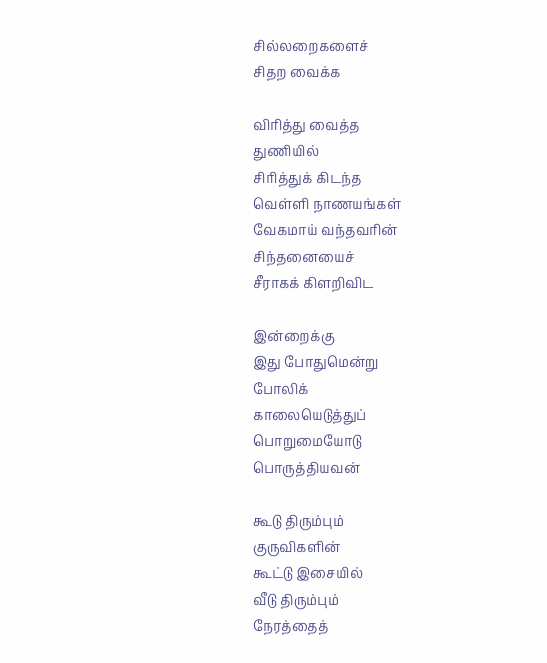சில்லறைகளைச்
சிதற வைக்க

விரித்து வைத்த
துணியில்
சிரித்துக் கிடந்த
வெள்ளி நாணயங்கள்
வேகமாய் வந்தவரின்
சிந்தனையைச்
சீராகக் கிளறிவிட

இன்றைக்கு
இது போதுமென்று
போலிக்
காலையெடுத்துப்
பொறுமையோடு
பொருத்தியவன்

கூடு திரும்பும்
குருவிகளின்
கூட்டு இசையில்
வீடு திரும்பும்
நேரத்தைத்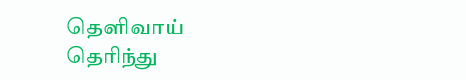தெளிவாய்
தெரிந்து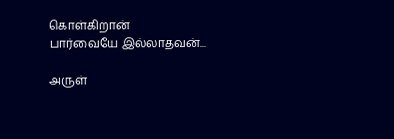கொள்கிறான்
பார்வையே இல்லாதவன்...

அருள்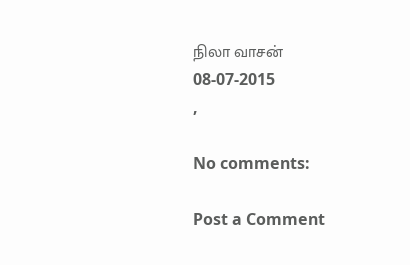நிலா வாசன்
08-07-2015                                       ,

No comments:

Post a Comment